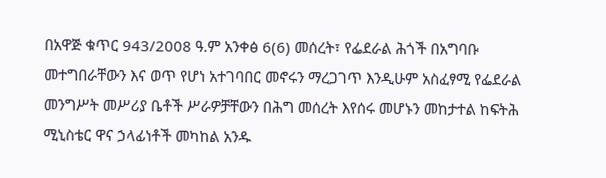በአዋጅ ቁጥር 943/2008 ዓ.ም አንቀፅ 6(6) መሰረት፣ የፌደራል ሕጎች በአግባቡ መተግበራቸውን እና ወጥ የሆነ አተገባበር መኖሩን ማረጋገጥ እንዲሁም አስፈፃሚ የፌደራል መንግሥት መሥሪያ ቤቶች ሥራዎቻቸውን በሕግ መሰረት እየሰሩ መሆኑን መከታተል ከፍትሕ ሚኒስቴር ዋና ኃላፊነቶች መካከል አንዱ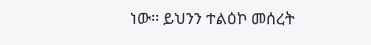ነው፡፡ ይህንን ተልዕኮ መሰረት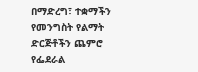በማድረግ፣ ተቋማችን የመንግስት የልማት ድርጅቶችን ጨምሮ የፌደራል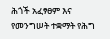ሕጎች አፈፃፀም እና የመንግሠት ተቋማት የሕግ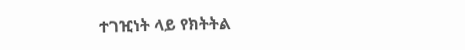ተገዢነት ላይ የክትትል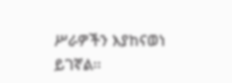ሥራዎችን እያከናወነ ይገኛል፡፡